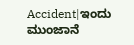Accident|ಇಂದು ಮುಂಜಾನೆ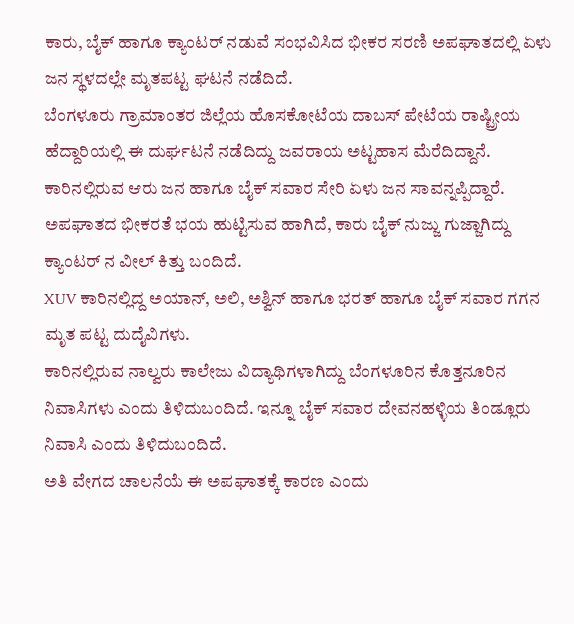ಕಾರು, ಬೈಕ್ ಹಾಗೂ ಕ್ಯಾಂಟರ್ ನಡುವೆ ಸಂಭವಿಸಿದ ಭೀಕರ ಸರಣಿ ಅಪಘಾತದಲ್ಲಿ ಏಳು ಜನ ಸ್ಥಳದಲ್ಲೇ ಮೃತಪಟ್ಟ ಘಟನೆ ನಡೆದಿದೆ.
ಬೆಂಗಳೂರು ಗ್ರಾಮಾಂತರ ಜಿಲ್ಲೆಯ ಹೊಸಕೋಟೆಯ ದಾಬಸ್ ಪೇಟೆಯ ರಾಷ್ಟ್ರೀಯ ಹೆದ್ದಾರಿಯಲ್ಲಿ ಈ ದುರ್ಘಟನೆ ನಡೆದಿದ್ದು ಜವರಾಯ ಅಟ್ಟಹಾಸ ಮೆರೆದಿದ್ದಾನೆ. ಕಾರಿನಲ್ಲಿರುವ ಆರು ಜನ ಹಾಗೂ ಬೈಕ್ ಸವಾರ ಸೇರಿ ಏಳು ಜನ ಸಾವನ್ನಪ್ಪಿದ್ದಾರೆ.
ಅಪಘಾತದ ಭೀಕರತೆ ಭಯ ಹುಟ್ಟಿಸುವ ಹಾಗಿದೆ, ಕಾರು ಬೈಕ್ ನುಜ್ಜು ಗುಜ್ಜಾಗಿದ್ದು ಕ್ಯಾಂಟರ್ ನ ವೀಲ್ ಕಿತ್ತು ಬಂದಿದೆ.
XUV ಕಾರಿನಲ್ಲಿದ್ದ ಅಯಾನ್, ಅಲಿ, ಅಶ್ವಿನ್ ಹಾಗೂ ಭರತ್ ಹಾಗೂ ಬೈಕ್ ಸವಾರ ಗಗನ ಮೃತ ಪಟ್ಟ ದುದೈವಿಗಳು.
ಕಾರಿನಲ್ಲಿರುವ ನಾಲ್ವರು ಕಾಲೇಜು ವಿದ್ಯಾಥಿಗಳಾಗಿದ್ದು ಬೆಂಗಳೂರಿನ ಕೊತ್ತನೂರಿನ ನಿವಾಸಿಗಳು ಎಂದು ತಿಳಿದುಬಂದಿದೆ. ಇನ್ನೂ ಬೈಕ್ ಸವಾರ ದೇವನಹಳ್ಳಿಯ ತಿಂಡ್ಲೂರು ನಿವಾಸಿ ಎಂದು ತಿಳಿದುಬಂದಿದೆ.
ಅತಿ ವೇಗದ ಚಾಲನೆಯೆ ಈ ಅಪಘಾತಕ್ಕೆ ಕಾರಣ ಎಂದು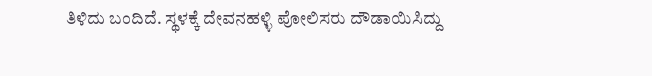ತಿಳಿದು ಬಂದಿದೆ. ಸ್ಥಳಕ್ಕೆ ದೇವನಹಳ್ಳಿ ಪೋಲಿಸರು ದೌಡಾಯಿಸಿದ್ದು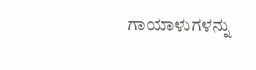ಗಾಯಾಳುಗಳನ್ನು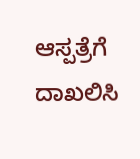ಆಸ್ಪತ್ರೆಗೆ ದಾಖಲಿಸಿ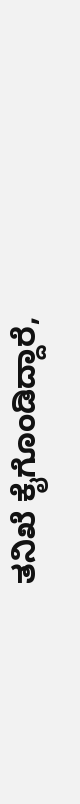ತನಿಖೆ ಕೈಗೊಂಡಿದ್ದಾರೆ,